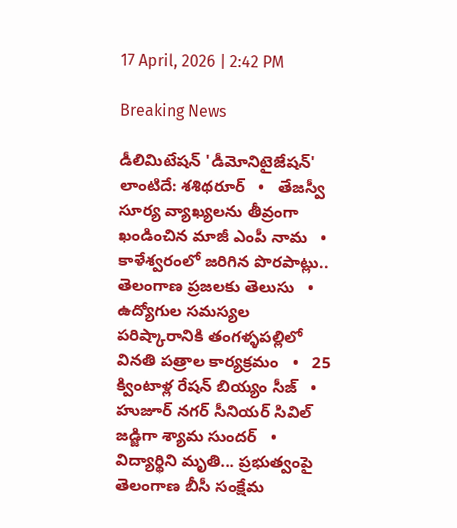17 April, 2026 | 2:42 PM

Breaking News

డీలిమిటేషన్ 'డీమోనిటైజేషన్' లాంటిదే: శశిథరూర్   •   తేజస్వీ సూర్య వ్యాఖ్యలను తీవ్రంగా ఖండించిన మాజీ ఎంపీ నామ   •   కాళేశ్వరంలో జరిగిన పొరపాట్లు.. తెలంగాణ ప్రజలకు తెలుసు   •   ఉద్యోగుల సమస్యల పరిష్కారానికి తంగళ్ళపల్లిలో వినతి పత్రాల కార్యక్రమం   •   25 క్వింటాళ్ల రేషన్ బియ్యం సీజ్   •   హుజూర్ నగర్ సీనియర్ సివిల్ జడ్జిగా శ్యామ సుందర్   •   విద్యార్థిని మృతి... ప్రభుత్వంపై తెలంగాణ బీసీ సంక్షేమ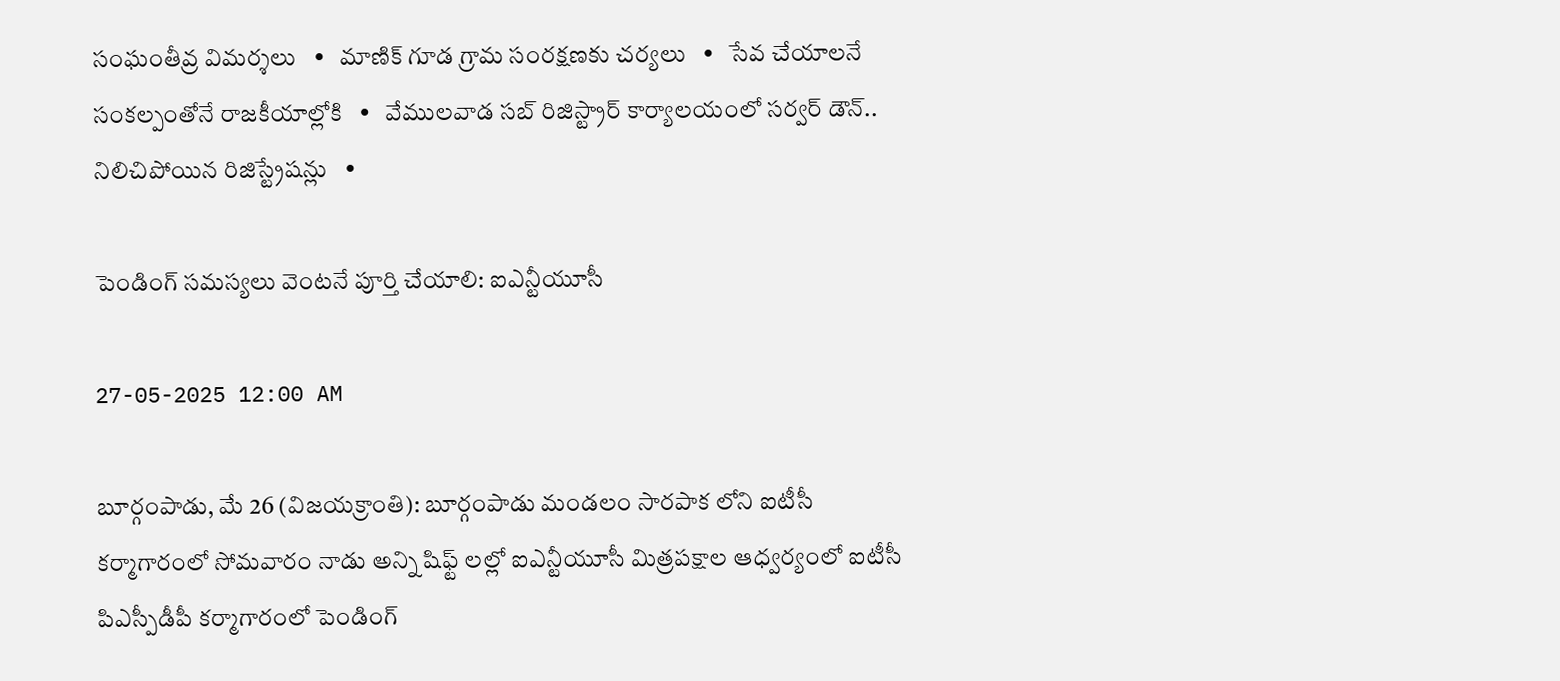సంఘంతీవ్ర విమర్శలు   •   మాణిక్ గూడ గ్రామ సంరక్షణకు చర్యలు   •   సేవ చేయాలనే సంకల్పంతోనే రాజకీయాల్లోకి   •   వేములవాడ సబ్ రిజిస్ట్రార్ కార్యాలయంలో సర్వర్ డౌన్.. నిలిచిపోయిన రిజిస్ట్రేషన్లు   •

పెండింగ్ సమస్యలు వెంటనే పూర్తి చేయాలి: ఐఎన్టీయూసీ

27-05-2025 12:00 AM

బూర్గంపాడు, మే 26 (విజయక్రాంతి): బూర్గంపాడు మండలం సారపాక లోని ఐటీసీ కర్మాగారంలో సోమవారం నాడు అన్ని షిఫ్ట్ లల్లో ఐఎన్టీయూసీ మిత్రపక్షాల ఆధ్వర్యంలో ఐటీసీ పిఎస్పీడీపీ కర్మాగారంలో పెండింగ్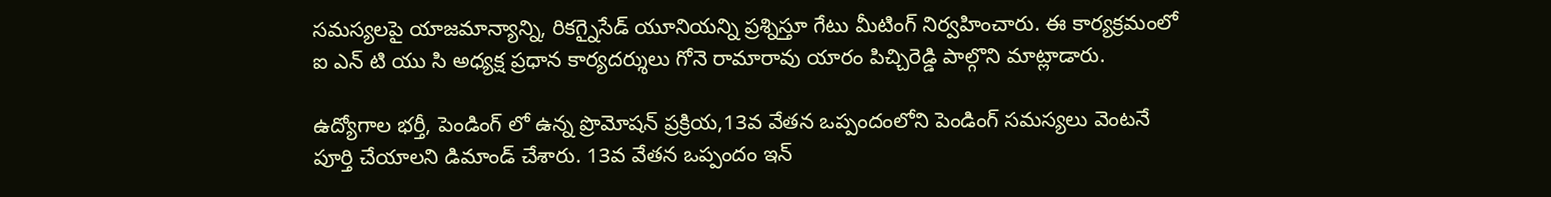సమస్యలపై యాజమాన్యాన్ని, రికగ్నైసేడ్ యూనియన్ని ప్రశ్నిస్తూ గేటు మీటింగ్ నిర్వహించారు. ఈ కార్యక్రమంలో ఐ ఎన్ టి యు సి అధ్యక్ష ప్రధాన కార్యదర్శులు గోనె రామారావు యారం పిచ్చిరెడ్డి పాల్గొని మాట్లాడారు.

ఉద్యోగాల భర్తీ, పెండింగ్ లో ఉన్న ప్రొమోషన్ ప్రక్రియ,13వ వేతన ఒప్పందంలోని పెండింగ్ సమస్యలు వెంటనే పూర్తి చేయాలని డిమాండ్ చేశారు. 13వ వేతన ఒప్పందం ఇన్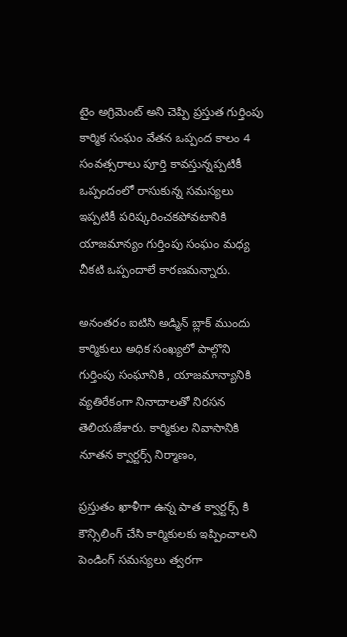టైం అగ్రిమెంట్ అని చెప్పి ప్రస్తుత గుర్తింపు కార్మిక సంఘం వేతన ఒప్పంద కాలం 4 సంవత్సరాలు పూర్తి కావస్తున్నప్పటికీ ఒప్పందంలో రాసుకున్న సమస్యలు ఇప్పటికీ పరిష్కరించకపోవటానికి యాజమాన్యం గుర్తింపు సంఘం మధ్య చీకటి ఒప్పందాలే కారణమన్నారు.

అనంతరం ఐటిసి అడ్మిన్ బ్లాక్ ముందు కార్మికులు అధిక సంఖ్యలో పాల్గొని గుర్తింపు సంఘానికి , యాజమాన్యానికి వ్యతిరేకంగా నినాదాలతో నిరసన తెలియజేశారు. కార్మికుల నివాసానికి నూతన క్వార్టర్స్ నిర్మాణం,

ప్రస్తుతం ఖాళీగా ఉన్న పాత క్వార్టర్స్ కి కౌన్సిలింగ్ చేసి కార్మికులకు ఇప్పించాలని పెండింగ్ సమస్యలు త్వరగా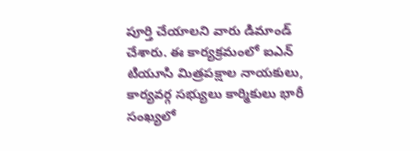పూర్తి చేయాలని వారు డిమాండ్ చేశారు. ఈ కార్యక్రమంలో ఐఎన్ టియూసి మిత్రపక్షాల నాయకులు, కార్యవర్గ సభ్యులు కార్మికులు భారీ సంఖ్యలో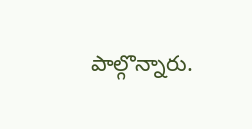పాల్గొన్నారు.